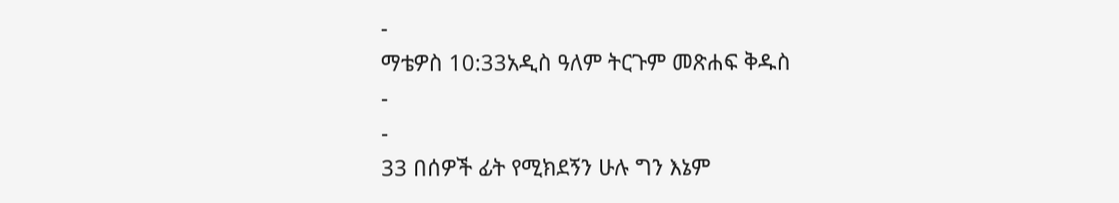-
ማቴዎስ 10:33አዲስ ዓለም ትርጉም መጽሐፍ ቅዱስ
-
-
33 በሰዎች ፊት የሚክደኝን ሁሉ ግን እኔም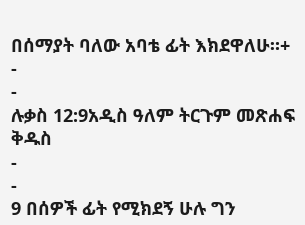በሰማያት ባለው አባቴ ፊት እክደዋለሁ።+
-
-
ሉቃስ 12:9አዲስ ዓለም ትርጉም መጽሐፍ ቅዱስ
-
-
9 በሰዎች ፊት የሚክደኝ ሁሉ ግን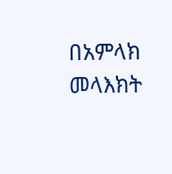በአምላክ መላእክት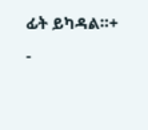ፊት ይካዳል።+
-